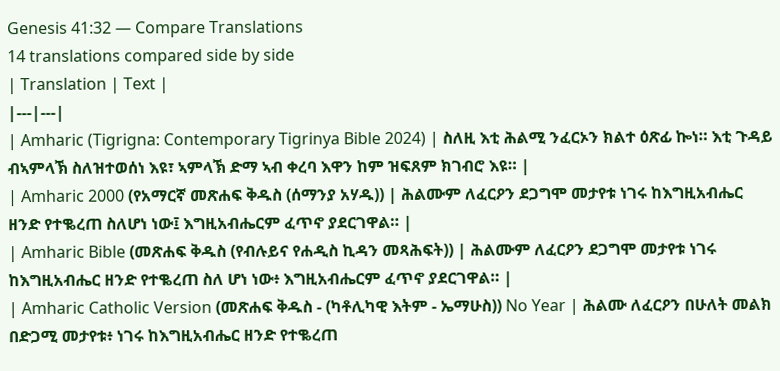Genesis 41:32 — Compare Translations
14 translations compared side by side
| Translation | Text |
|---|---|
| Amharic (Tigrigna: Contemporary Tigrinya Bible 2024) | ስለዚ እቲ ሕልሚ ንፈርኦን ክልተ ዕጽፊ ኰነ። እቲ ጉዳይ ብኣምላኽ ስለዝተወሰነ እዩ፣ ኣምላኽ ድማ ኣብ ቀረባ እዋን ከም ዝፍጸም ክገብሮ እዩ። |
| Amharic 2000 (የአማርኛ መጽሐፍ ቅዱስ (ሰማንያ አሃዱ)) | ሕልሙም ለፈርዖን ደጋግሞ መታየቱ ነገሩ ከእግዚአብሔር ዘንድ የተቈረጠ ስለሆነ ነው፤ እግዚአብሔርም ፈጥኖ ያደርገዋል። |
| Amharic Bible (መጽሐፍ ቅዱስ (የብሉይና የሐዲስ ኪዳን መጻሕፍት)) | ሕልሙም ለፈርዖን ደጋግሞ መታየቱ ነገሩ ከእግዚአብሔር ዘንድ የተቈረጠ ስለ ሆነ ነው፥ እግዚአብሔርም ፈጥኖ ያደርገዋል። |
| Amharic Catholic Version (መጽሐፍ ቅዱስ - (ካቶሊካዊ እትም - ኤማሁስ)) No Year | ሕልሙ ለፈርዖን በሁለት መልክ በድጋሚ መታየቱ፥ ነገሩ ከእግዚአብሔር ዘንድ የተቈረጠ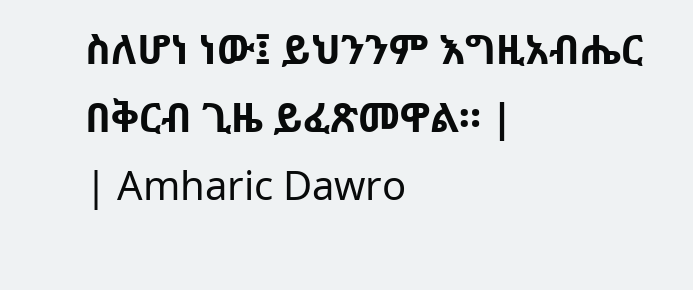ስለሆነ ነው፤ ይህንንም እግዚአብሔር በቅርብ ጊዜ ይፈጽመዋል። |
| Amharic Dawro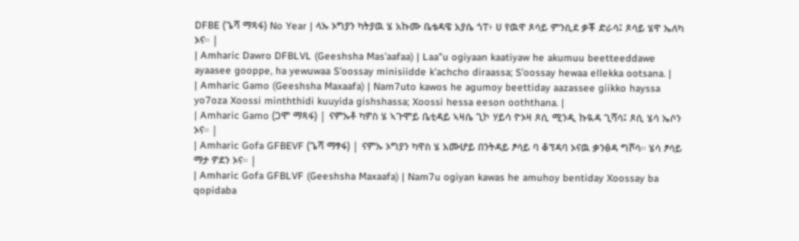DFBE (ጌሻ ማጻፋ) No Year | ላኡ ኦግያን ካትያዉ ሄ አኩሙ ቤቴዳዌ አያሴ ጎፐ፥ ሀ የዉዋ ጾሳይ ምንሲደ ቃቾ ድራሳ፤ ጾሳይ ሄዋ ኤለካ ኦና። |
| Amharic Dawro DFBLVL (Geeshsha Mas'aafaa) | Laa"u ogiyaan kaatiyaw he akumuu beetteeddawe ayaasee gooppe, ha yewuwaa S'oossay minisiidde k'achcho diraassa; S'oossay hewaa ellekka ootsana. |
| Amharic Gamo (Geeshsha Maxaafa) | Nam7uto kawos he agumoy beettiday aazassee giikko hayssa yo7oza Xoossi minththidi kuuyida gishshassa; Xoossi hessa eeson ooththana. |
| Amharic Gamo (ጋሞ ማጻፋ) | ናምኡቶ ካዎስ ሄ ኣጉሞይ ቤቲዳይ ኣዛሴ ጊኮ ሃይሳ ዮኦዛ ጾሲ ሚንዲ ኩዪዳ ጊሻሳ፤ ጾሲ ሄሳ ኤሶን ኦና። |
| Amharic Gofa GFBEVF (ጌሻ ማፃፋ) | ናምኡ ኦግያን ካዋስ ሄ አሙሆይ በንትዳይ ፆሳይ ባ ቆፕዳባ ኦናዉ ቃንፅዳ ግሾሳ። ሄሳ ፆሳይ ማታ ዎደን ኦና። |
| Amharic Gofa GFBLVF (Geeshsha Maxaafa) | Nam7u ogiyan kawas he amuhoy bentiday Xoossay ba qopidaba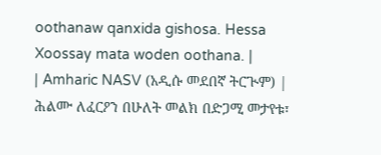oothanaw qanxida gishosa. Hessa Xoossay mata woden oothana. |
| Amharic NASV (አዲሱ መደበኛ ትርጒም) | ሕልሙ ለፈርዖን በሁለት መልክ በድጋሚ መታየቱ፣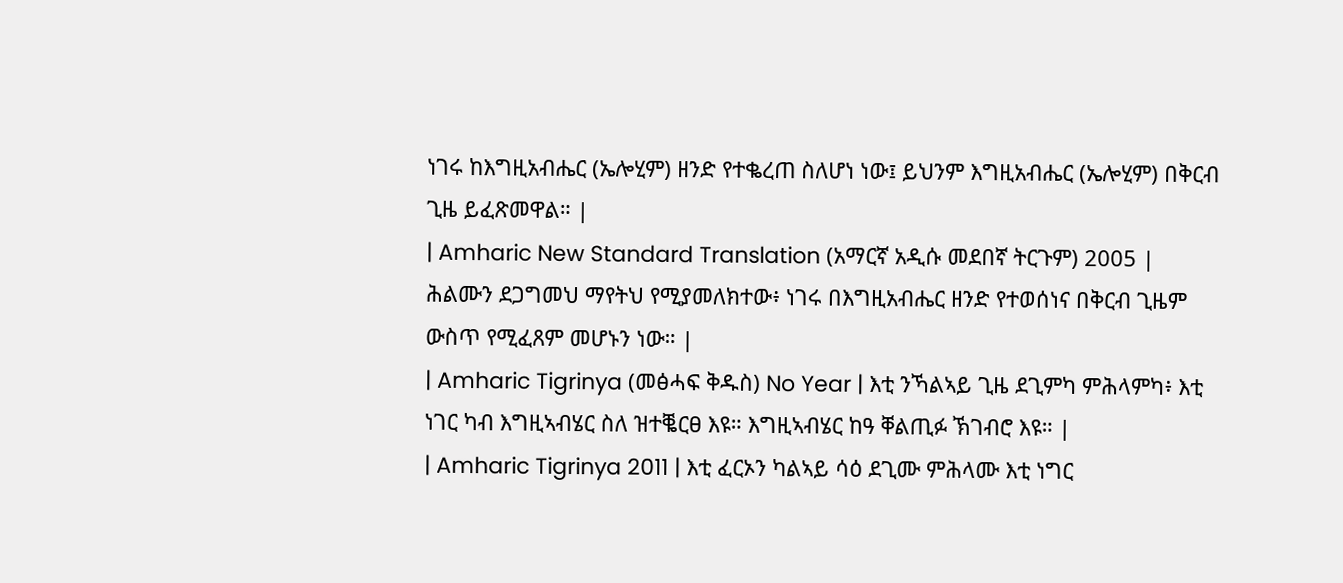ነገሩ ከእግዚአብሔር (ኤሎሂም) ዘንድ የተቈረጠ ስለሆነ ነው፤ ይህንም እግዚአብሔር (ኤሎሂም) በቅርብ ጊዜ ይፈጽመዋል። |
| Amharic New Standard Translation (አማርኛ አዲሱ መደበኛ ትርጉም) 2005 | ሕልሙን ደጋግመህ ማየትህ የሚያመለክተው፥ ነገሩ በእግዚአብሔር ዘንድ የተወሰነና በቅርብ ጊዜም ውስጥ የሚፈጸም መሆኑን ነው። |
| Amharic Tigrinya (መፅሓፍ ቅዱስ) No Year | እቲ ንኻልኣይ ጊዜ ደጊምካ ምሕላምካ፥ እቲ ነገር ካብ እግዚኣብሄር ስለ ዝተቘርፀ እዩ። እግዚኣብሄር ከዓ ቐልጢፉ ኽገብሮ እዩ። |
| Amharic Tigrinya 2011 | እቲ ፈርኦን ካልኣይ ሳዕ ደጊሙ ምሕላሙ እቲ ነግር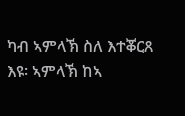ካብ ኣምላኽ ስለ እተቖርጸ እዩ፡ ኣምላኽ ከኣ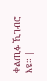ቀልጢፉ ኺገብሮ እዩ። |